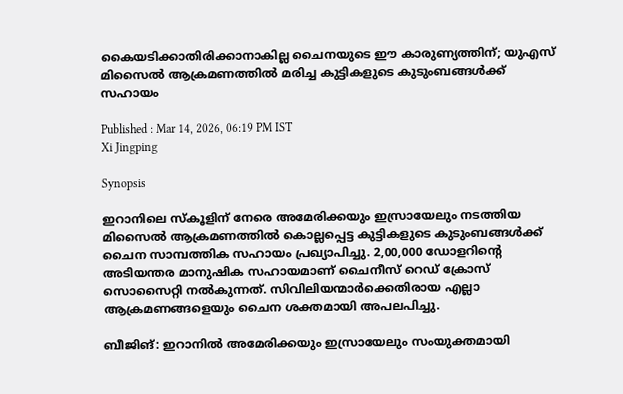കൈയടിക്കാതിരിക്കാനാകില്ല ചൈനയുടെ ഈ കാരുണ്യത്തിന്; യുഎസ് മിസൈൽ ആക്രമണത്തിൽ മരിച്ച കുട്ടികളുടെ കുടുംബങ്ങൾക്ക് സഹായം

Published : Mar 14, 2026, 06:19 PM IST
Xi Jingping

Synopsis

ഇറാനിലെ സ്കൂളിന് നേരെ അമേരിക്കയും ഇസ്രായേലും നടത്തിയ മിസൈൽ ആക്രമണത്തിൽ കൊല്ലപ്പെട്ട കുട്ടികളുടെ കുടുംബങ്ങൾക്ക് ചൈന സാമ്പത്തിക സഹായം പ്രഖ്യാപിച്ചു. 2,00,000 ഡോളറിന്റെ അടിയന്തര മാനുഷിക സഹായമാണ് ചൈനീസ് റെഡ് ക്രോസ് സൊസൈറ്റി നൽകുന്നത്. സിവിലിയന്മാർക്കെതിരായ എല്ലാ ആക്രമണങ്ങളെയും ചൈന ശക്തമായി അപലപിച്ചു.

ബീജിങ്: ഇറാനിൽ അമേരിക്കയും ഇസ്രായേലും സംയുക്തമായി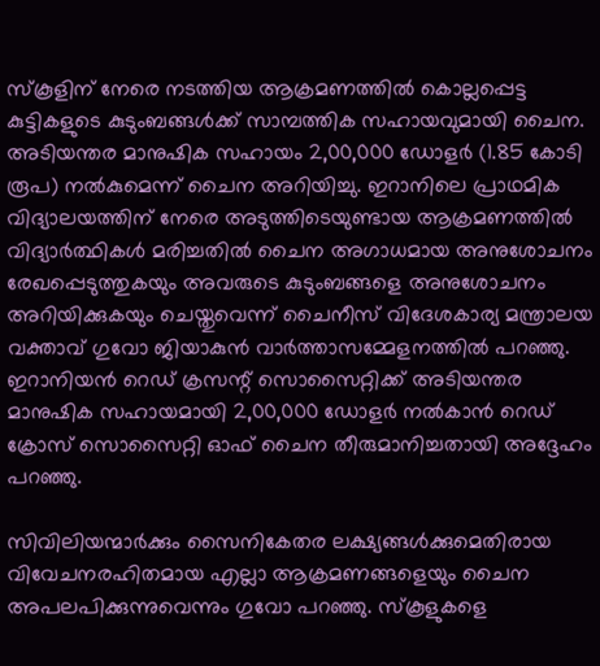സ്കൂളിന് നേരെ നടത്തിയ ആക്രമണത്തിൽ കൊല്ലപ്പെട്ട കുട്ടികളുടെ കുടുംബങ്ങൾക്ക് സാമ്പത്തിക സഹായവുമായി ചൈന. അടിയന്തര മാനുഷിക സഹായം 2,00,000 ഡോളർ (1.85 കോടി രൂപ) നൽകുമെന്ന് ചൈന അറിയിച്ചു. ഇറാനിലെ പ്രാഥമിക വിദ്യാലയത്തിന് നേരെ അടുത്തിടെയുണ്ടായ ആക്രമണത്തിൽ വിദ്യാർത്ഥികൾ മരിച്ചതിൽ ചൈന അഗാധമായ അനുശോചനം രേഖപ്പെടുത്തുകയും അവരുടെ കുടുംബങ്ങളെ അനുശോചനം അറിയിക്കുകയും ചെയ്തുവെന്ന് ചൈനീസ് വിദേശകാര്യ മന്ത്രാലയ വക്താവ് ഗുവോ ജിയാകുൻ വാർത്താസമ്മേളനത്തിൽ പറഞ്ഞു. ഇറാനിയൻ റെഡ് ക്രസന്റ് സൊസൈറ്റിക്ക് അടിയന്തര മാനുഷിക സഹായമായി 2,00,000 ഡോളർ നൽകാൻ റെഡ് ക്രോസ് സൊസൈറ്റി ഓഫ് ചൈന തീരുമാനിച്ചതായി അദ്ദേഹം പറഞ്ഞു.

സിവിലിയന്മാർക്കും സൈനികേതര ലക്ഷ്യങ്ങൾക്കുമെതിരായ വിവേചനരഹിതമായ എല്ലാ ആക്രമണങ്ങളെയും ചൈന അപലപിക്കുന്നുവെന്നും ഗുവോ പറഞ്ഞു. സ്കൂളുകളെ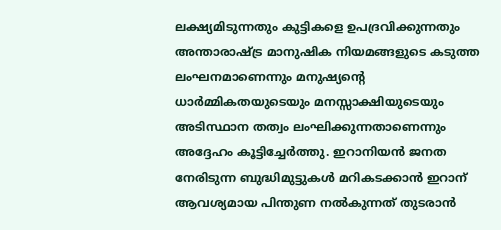ലക്ഷ്യമിടുന്നതും കുട്ടികളെ ഉപദ്രവിക്കുന്നതും അന്താരാഷ്ട്ര മാനുഷിക നിയമങ്ങളുടെ കടുത്ത ലംഘനമാണെന്നും മനുഷ്യന്റെ ധാർമ്മികതയുടെയും മനസ്സാക്ഷിയുടെയും അടിസ്ഥാന തത്വം ലംഘിക്കുന്നതാണെന്നും അദ്ദേഹം കൂട്ടിച്ചേർത്തു. ഇറാനിയൻ ജനത നേരിടുന്ന ബുദ്ധിമുട്ടുകൾ മറികടക്കാൻ ഇറാന് ആവശ്യമായ പിന്തുണ നൽകുന്നത് തുടരാൻ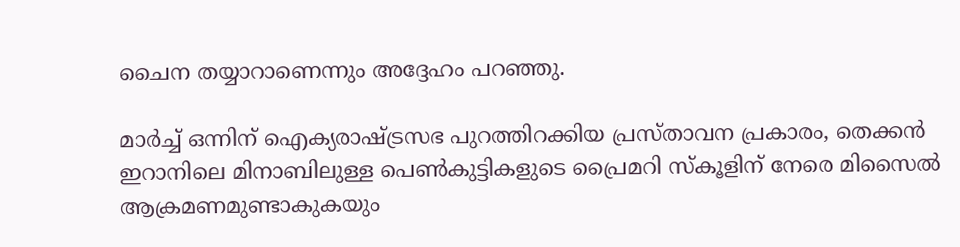ചൈന തയ്യാറാണെന്നും അദ്ദേഹം പറഞ്ഞു.

മാർച്ച് ഒന്നിന് ഐക്യരാഷ്ട്രസഭ പുറത്തിറക്കിയ പ്രസ്താവന പ്രകാരം, തെക്കൻ ഇറാനിലെ മിനാബിലുള്ള പെൺകുട്ടികളുടെ പ്രൈമറി സ്കൂളിന് നേരെ മിസൈൽ ആക്രമണമുണ്ടാകുകയും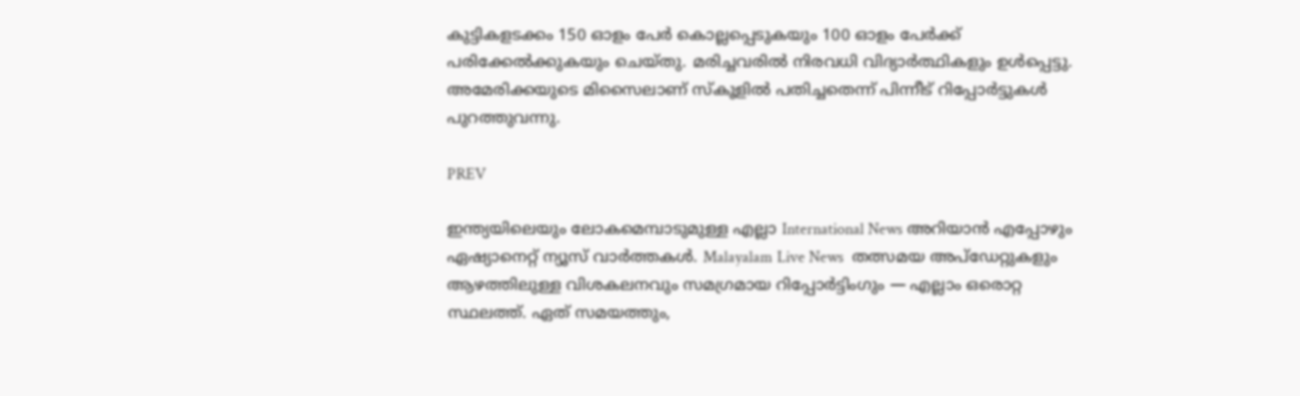കുട്ടികളടക്കം 150 ഓളം പേർ കൊല്ലപ്പെടുകയും 100 ഓളം പേർക്ക് പരിക്കേൽക്കുകയും ചെയ്തു. മരിച്ചവരിൽ നിരവധി വിദ്യാർത്ഥികളും ഉൾപ്പെട്ടു. അമേരിക്കയുടെ മിസൈലാണ് സ്കൂളിൽ പതിച്ചതെന്ന് പിന്നീട് റിപ്പോർട്ടുകൾ പുറത്തുവന്നു.

PREV

ഇന്ത്യയിലെയും ലോകമെമ്പാടുമുള്ള എല്ലാ International News അറിയാൻ എപ്പോഴും ഏഷ്യാനെറ്റ് ന്യൂസ് വാർത്തകൾ. Malayalam Live News  തത്സമയ അപ്‌ഡേറ്റുകളും ആഴത്തിലുള്ള വിശകലനവും സമഗ്രമായ റിപ്പോർട്ടിംഗും — എല്ലാം ഒരൊറ്റ സ്ഥലത്ത്. ഏത് സമയത്തും,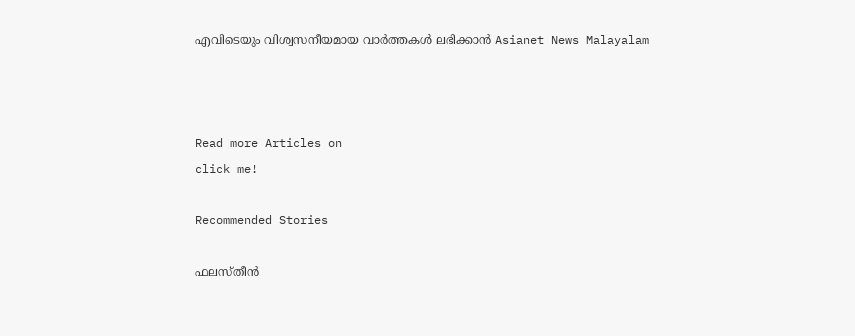എവിടെയും വിശ്വസനീയമായ വാർത്തകൾ ലഭിക്കാൻ Asianet News Malayalam



Read more Articles on
click me!

Recommended Stories

ഫലസ്തീന്‍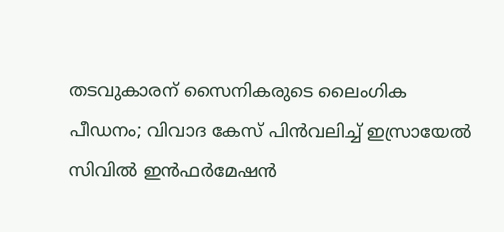തടവുകാരന് സൈനികരുടെ ലൈംഗിക പീഡനം; വിവാദ കേസ് പിന്‍വലിച്ച് ഇസ്രായേല്‍
സിവിൽ ഇൻഫർമേഷൻ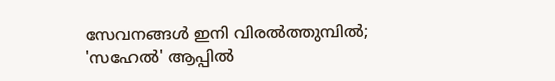സേവനങ്ങൾ ഇനി വിരൽത്തുമ്പിൽ; 'സഹേൽ' ആപ്പിൽ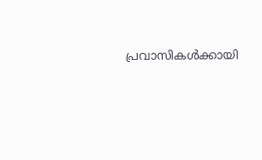പ്രവാസികൾക്കായി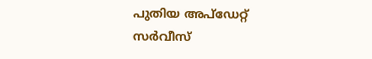പുതിയ അപ്ഡേറ്റ് സർവീസ്